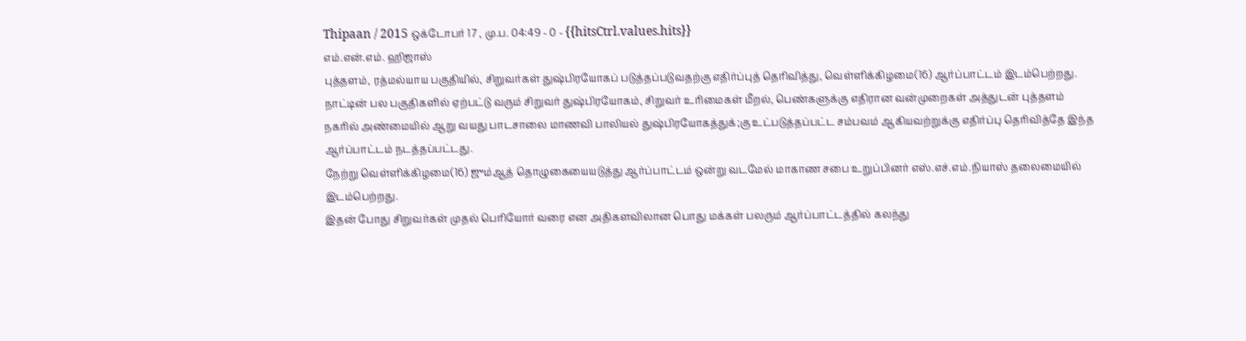Thipaan / 2015 ஒக்டோபர் 17 , மு.ப. 04:49 - 0 - {{hitsCtrl.values.hits}}
எம்.என்.எம். ஹிஜாஸ்
புத்தளம், ரத்மல்யாய பகுதியில், சிறுவர்கள் துஷ்பிரயோகப் படுத்தப்படுவதற்கு எதிர்ப்புத் தெரிவித்து, வெள்ளிக்கிழமை(16) ஆர்ப்பாட்டம் இடம்பெற்றது.
நாட்டின் பல பகுதிகளில் ஏற்பட்டு வரும் சிறுவர் துஷ்பிரயோகம், சிறுவர் உரிமைகள் மீறல், பெண்களுக்கு எதிரான வன்முறைகள் அத்துடன் புத்தளம் நகரில் அண்மையில் ஆறு வயது பாடசாலை மாணவி பாலியல் துஷ்பிரயோகத்துக்;கு உட்படுத்தப்பட்ட சம்பவம் ஆகியவற்றுக்கு எதிர்ப்பு தெரிவித்தே இந்த ஆர்ப்பாட்டம் நடத்தப்பட்டது.
நேற்று வெள்ளிக்கிழமை(16) ஜும்ஆத் தொழுகையையடுத்து ஆர்ப்பாட்டம் ஒன்று வடமேல் மாகாண சபை உறுப்பினர் எஸ்.எச்.எம்.நியாஸ் தலைமையில் இடம்பெற்றது.
இதன் போது சிறுவர்கள் முதல் பெரியோர் வரை என அதிகளவிலான பொது மக்கள் பலரும் ஆர்ப்பாட்டத்தில் கலந்து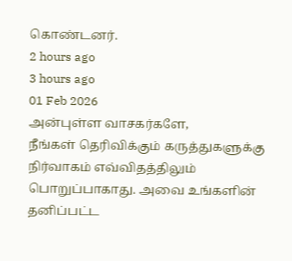கொண்டனர்.
2 hours ago
3 hours ago
01 Feb 2026
அன்புள்ள வாசகர்களே,
நீங்கள் தெரிவிக்கும் கருத்துகளுக்கு நிர்வாகம் எவ்விதத்திலும் பொறுப்பாகாது. அவை உங்களின் தனிப்பட்ட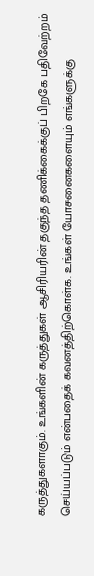கருத்துகளாகும். உங்களின் கருத்துகள் ஆசிரியரின் தகுந்த தணிக்கைக்குப் பிறகே பதிவேற்றம் செய்யப்படும் என்பதைக் கவனத்திற்கொள்க. உங்கள் யோசனைகளையும் எங்களுக்கு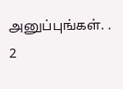அனுப்புங்கள். .
2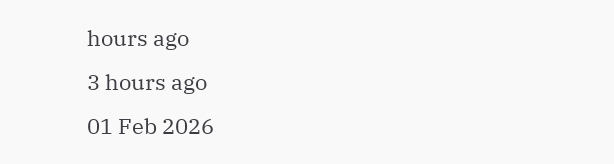hours ago
3 hours ago
01 Feb 2026